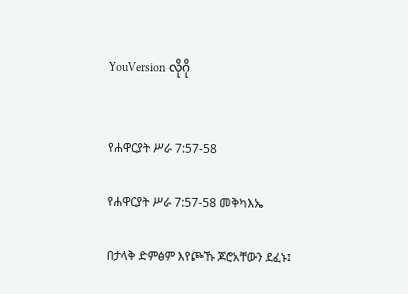YouVersion လိုဂို


የሐዋርያት ሥራ 7:57-58

የሐዋርያት ሥራ 7:57-58 መቅካእኤ

በታላቅ ድምፅም እየጮኹ ጆሮአቸውን ደፈኑ፤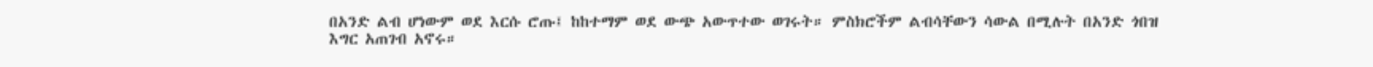በአንድ ልብ ሆነውም ወደ እርሱ ሮጡ፤ ከከተማም ወደ ውጭ አውጥተው ወገሩት። ምስክሮችም ልብሳቸውን ሳውል በሚሉት በአንድ ጎበዝ እግር አጠገብ አኖሩ።